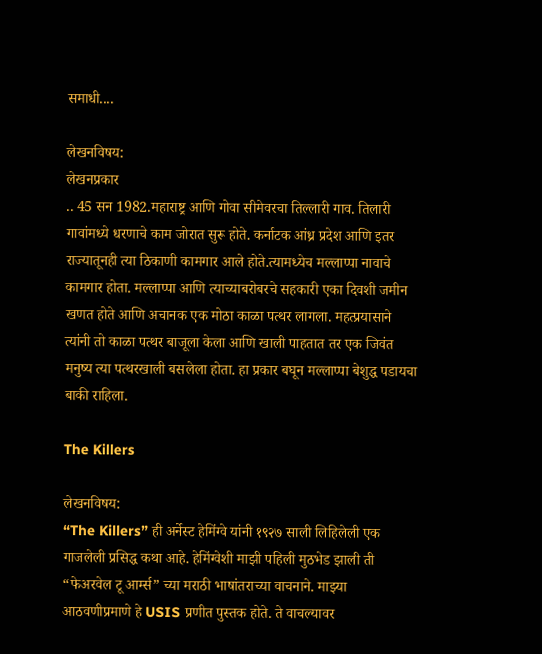समाधी....

लेखनविषय:
लेखनप्रकार
.. 45 सन 1982.महाराष्ट्र आणि गोवा सीमेवरचा तिल्लारी गाव. तिलारी गावांमध्ये धरणाचे काम जोरात सुरू होते. कर्नाटक आंध्र प्रदेश आणि इतर राज्यातूनही त्या ठिकाणी कामगार आले होते.त्यामध्येच मल्लाप्पा नावाचे कामगार होता. मल्लाप्पा आणि त्याच्याबरोबरचे सहकारी एका दिवशी जमीन खणत होते आणि अचानक एक मोठा काळा पत्थर लागला. महत्प्रयासाने त्यांनी तो काळा पत्थर बाजूला केला आणि खाली पाहतात तर एक जिवंत मनुष्य त्या पत्थरखाली बसलेला होता. हा प्रकार बघून मल्लाप्पा बेशुद्ध पडायचा बाकी राहिला.

The Killers

लेखनविषय:
“The Killers” ही अर्नेस्ट हेमिंग्वे यांनी १९२७ साली लिहिलेली एक गाजलेली प्रसिद्ध कथा आहे. हेमिंग्वेशी माझी पहिली मुठभेड झाली ती “फेअरवेल टू आर्म्स” च्या मराठी भाषांतराच्या वाचनाने. माझ्या आठवणीप्रमाणे हे USIS प्रणीत पुस्तक होते. ते वाचल्यावर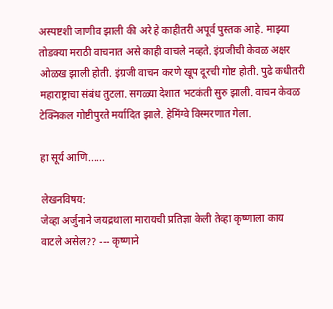अस्पष्टशी जाणीव झाली की अरे हे काहीतरी अपूर्व पुस्तक आहे. माझ्या तोडक्या मराठी वाचनात असे काही वाचले नव्हते. इंग्रजीची केवळ अक्षर ओळख झाली होती. इंग्रजी वाचन करणे खूप दूरची गोष्ट होती. पुढे कधीतरी महाराष्ट्राचा संबंध तुटला. सगळ्या देशात भटकंती सुरु झाली. वाचन केवळ टेक्निकल गोष्टीपुरते मर्यादित झाले. हेमिंग्वे विस्मरणात गेला.

हा सूर्य आणि......

लेखनविषय:
जेव्हा अर्जुनाने जयद्रथाला मारायची प्रतिज्ञा केली तेव्हा कृष्णाला काय वाटले असेल?? --- कृष्णाने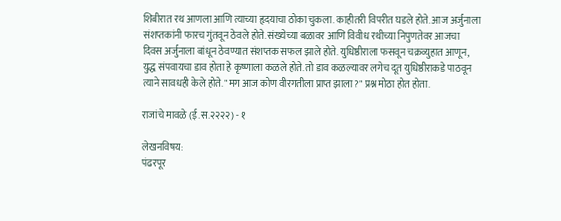शिबीरात रथ आणला आणि त्याच्या हृदयाचा ठोका चुकला. काहीतरी विपरीत घडले होते. आज अर्जुनाला संशप्तकांनी फारच गुंतवून ठेवले होते. संख्येच्या बळावर आणि विवीध रथीच्या निपुणतेवर आजचा दिवस अर्जुनाला बांधून ठेवण्यात संशप्तक सफल झाले होते. युधिष्ठीराला फसवून चक्रव्युहात आणून, युद्ध संपवायचा डाव होता हे कृष्णाला कळले होते. तो डाव कळल्यावर लगेच दूत युधिष्ठीराकडे पाठवून त्याने सावधही केले होते. "मग आज कोण वीरगतीला प्राप्त झाला?" प्रश्न मोठा होत होता.

राजांचे मावळे (ई.स.२२२२) - १

लेखनविषय:
पंढरपूर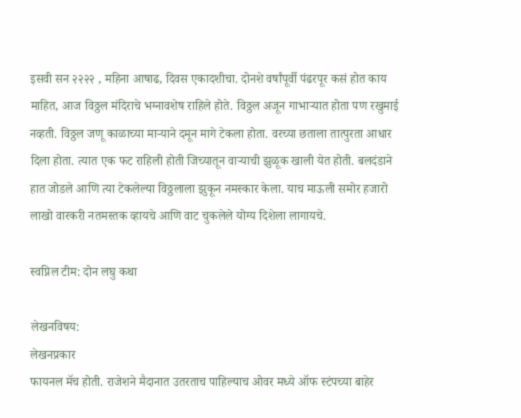इसवी सन २२२२ , महिना आषाढ, दिवस एकादशीचा. दोनशे वर्षांपूर्वी पंढरपूर कसं होत काय माहित, आज विठ्ठल मंदिराचे भग्नावशेष राहिले होते. विठ्ठल अजून गाभाऱ्यात होता पण रखुमाई नव्हती. विठ्ठल जणू काळाच्या माऱ्याने दमून मागे टेकला होता. वरच्या छताला तात्पुरता आधार दिला होता. त्यात एक फट राहिली होती जिच्यातून वाऱ्याची झुळूक खाली येत होती. बलदंडाने हात जोडले आणि त्या टेकलेल्या विठ्ठलाला झुकून नमस्कार केला. याच माऊली समोर हजारो लाखो वारकरी नतमस्तक व्हायचे आणि वाट चुकलेले योग्य दिशेला लागायचे.

स्वप्निल टीम: दोन लघु कथा

लेखनविषय:
लेखनप्रकार
फायनल मॅच होती. राजेशने मैदानात उतरताच पाहिल्याच ओवर मध्ये ऑफ स्टंपच्या बाहेर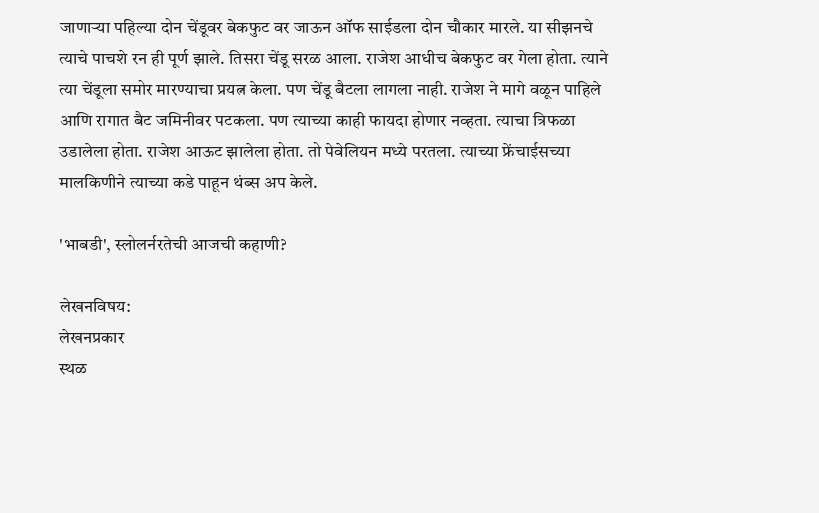जाणार्‍या पहिल्या दोन चेंडूवर बेकफुट वर जाऊन ऑफ साईडला दोन चौकार मारले. या सीझनचे त्याचे पाचशे रन ही पूर्ण झाले. तिसरा चेंडू सरळ आला. राजेश आधीच बेकफुट वर गेला होता. त्याने त्या चेंडूला समोर मारण्याचा प्रयत्न केला. पण चेंडू बैटला लागला नाही. राजेश ने मागे वळून पाहिले आणि रागात बैट जमिनीवर पटकला. पण त्याच्या काही फायदा होणार नव्हता. त्याचा त्रिफळा उडालेला होता. राजेश आऊट झालेला होता. तो पेवेलियन मध्ये परतला. त्याच्या फ्रेंचाईसच्या मालकिणीने त्याच्या कडे पाहून थंब्स अप केले.

'भाबडी', स्लोलर्नरतेची आजची कहाणी?

लेखनविषय:
लेखनप्रकार
स्थळ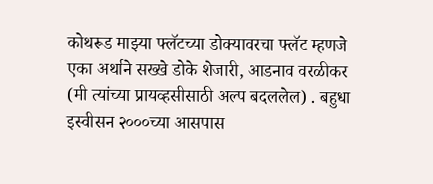कोथरूड माझ्या फ्लॅटच्या डोक्यावरचा फ्लॅट म्हणजे एका अर्थाने सख्खे डोके शेजारी, आडनाव वरळीकर (मी त्यांच्या प्रायव्हसीसाठी अल्प बदललेल) . बहुधा इस्वीसन २०००च्या आसपास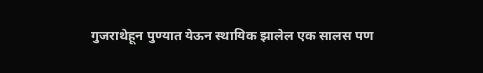गुजराथेहून पुण्यात येऊन स्थायिक झालेल एक सालस पण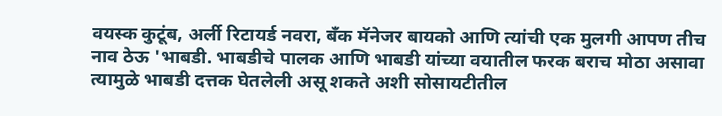वयस्क कुटूंब, अर्ली रिटायर्ड नवरा, बँक मॅनेजर बायको आणि त्यांची एक मुलगी आपण तीच नाव ठेऊ 'भाबडी. भाबडीचे पालक आणि भाबडी यांच्या वयातील फरक बराच मोठा असावा त्यामुळे भाबडी दत्तक घेतलेली असू शकते अशी सोसायटीतील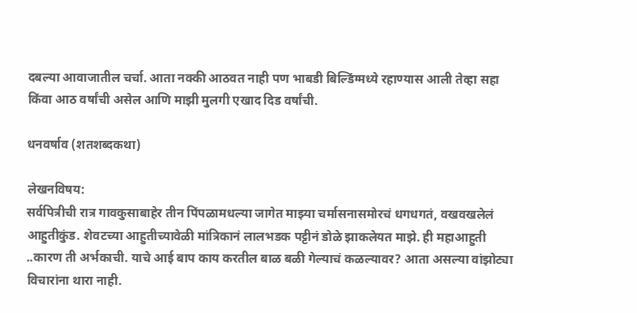दबल्या आवाजातील चर्चा. आता नक्की आठवत नाही पण भाबडी बिल्डिंग्मध्ये रहाण्यास आली तेव्हा सहा किंवा आठ वर्षांची असेल आणि माझी मुलगी एखाद दिड वर्षांची.

धनवर्षाव (शतशब्दकथा)

लेखनविषय:
सर्वपित्रीची रात्र गावकुसाबाहेर तीन पिंपळामधल्या जागेत माझ्या चर्मासनासमोरचं धगधगतं, वखवखलेलं आहुतीकुंड. शेवटच्या आहुतीच्यावेळी मांत्रिकानं लालभडक पट्टीनं डोळे झाकलेयत माझे. ही महाआहुती ..कारण ती अर्भकाची. याचे आई बाप काय करतील बाळ बळी गेल्याचं कळल्यावर? आता असल्या वांझोट्या विचारांना थारा नाही.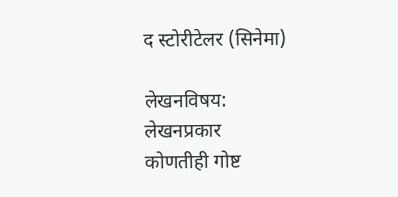द स्टोरीटेलर (सिनेमा)

लेखनविषय:
लेखनप्रकार
कोणतीही गोष्ट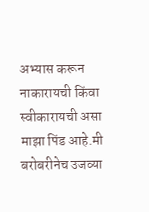अभ्यास करून नाकारायची किंवा स्वीकारायची असा माझा पिंड आहे.मी बरोबरीनेच उजव्या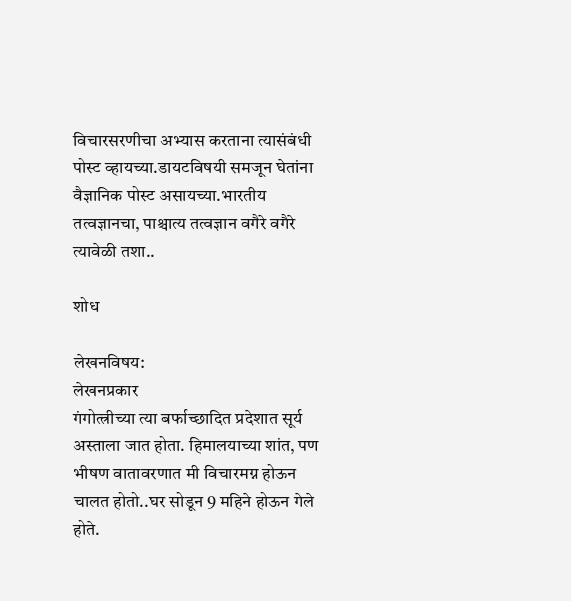विचारसरणीचा अभ्यास करताना त्यासंबंधी पोस्ट व्हायच्या.डायटविषयी समजून घेतांना वैज्ञानिक पोस्ट असायच्या.भारतीय तत्वज्ञानचा, पाश्चात्य तत्वज्ञान वगैरे वगैरे त्यावेळी तशा..

शोध

लेखनविषय:
लेखनप्रकार
गंगोत्त्रीच्या त्या बर्फाच्छादित प्रदेशात सूर्य अस्ताला जात होता. हिमालयाच्या शांत, पण भीषण वातावरणात मी विचारमग्न होऊन चालत होतो..घर सोडून 9 महिने होऊन गेले होते.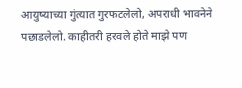आयुष्याच्या गुंत्यात गुरफटलेलो, अपराधी भावनेने पछाडलेलो. काहीतरी हरवले होते माझे पण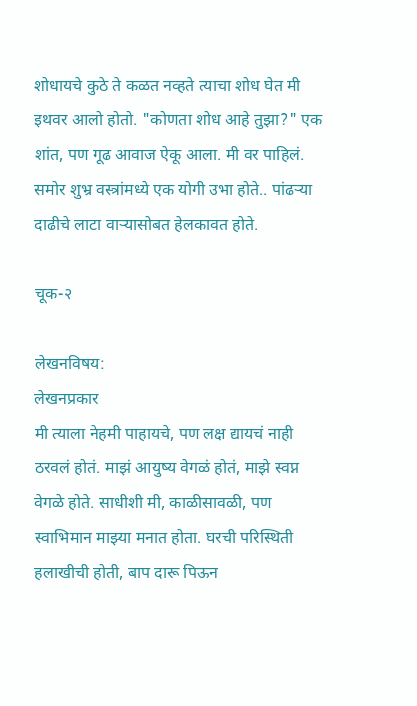शोधायचे कुठे ते कळत नव्हते त्याचा शोध घेत मी इथवर आलो होतो. "कोणता शोध आहे तुझा?" एक शांत, पण गूढ आवाज ऐकू आला. मी वर पाहिलं. समोर शुभ्र वस्त्रांमध्ये एक योगी उभा होते.. पांढर्‍या दाढीचे लाटा वाऱ्यासोबत हेलकावत होते.

चूक-२

लेखनविषय:
लेखनप्रकार
मी त्याला नेहमी पाहायचे, पण लक्ष द्यायचं नाही ठरवलं होतं. माझं आयुष्य वेगळं होतं, माझे स्वप्न वेगळे होते. साधीशी मी, काळीसावळी, पण स्वाभिमान माझ्या मनात होता. घरची परिस्थिती हलाखीची होती, बाप दारू पिऊन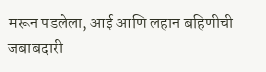मरून पडलेला, आई आणि लहान बहिणीची जबाबदारी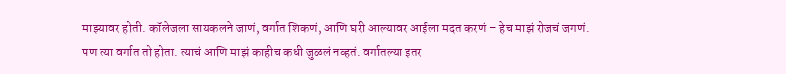माझ्यावर होती. कॉलेजला सायकलने जाणं, वर्गात शिकणं, आणि घरी आल्यावर आईला मदत करणं – हेच माझं रोजचं जगणं. पण त्या वर्गात तो होता. त्याचं आणि माझं काहीच कधी जुळलं नव्हतं. वर्गातल्या इतर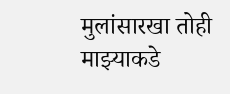मुलांसारखा तोही माझ्याकडे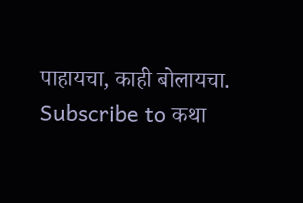पाहायचा, काही बोलायचा.
Subscribe to कथा